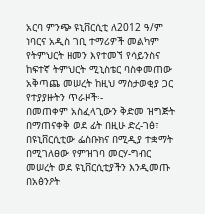አርባ ምንጭ ዩኒቨርሲቲ ለ2012 ዓ/ም ነባርና አዲስ ገቢ ተማሪዎች መልካም የትምህርት ዘመን እየተመኘ የሳይንስና ከፍተኛ ትምህርት ሚኒስቴር ባስቀመጠው አቅጣጨ መሠረት ከዚህ ማስታወቂያ ጋር የተያያዙትን ጥራዞች፡-
በመጠቀም አስፈላጊውን ቅድመ ዝግጅት በማጠናቀቅ ወደ ፊት በዚሁ ድረ-ገፅ፣ በዩኒቨርሲቲው ፌስቡክና በሚዲያ ተቋማት በሚገለፀው የምዝገባ መርሃ-ግብር መሠረት ወደ ዩኒቨርሲቲያችን እንዲመጡ በአፅንዖት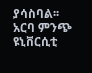ያሳስባል፡፡
አርባ ምንጭ ዩኒቨርሲቲ